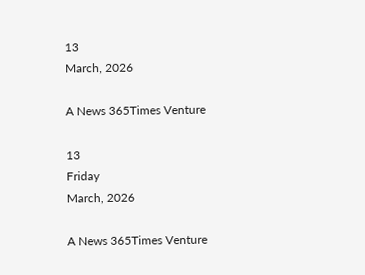13
March, 2026

A News 365Times Venture

13
Friday
March, 2026

A News 365Times Venture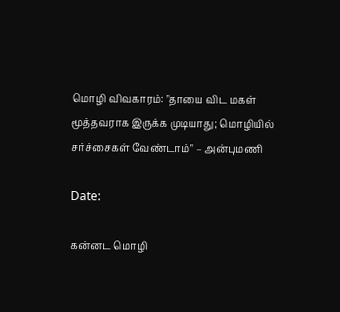மொழி விவகாரம்: "தாயை விட மகள் மூத்தவராக இருக்க முடியாது; மொழியில் சர்ச்சைகள் வேண்டாம்" – அன்புமணி

Date:

கன்னட மொழி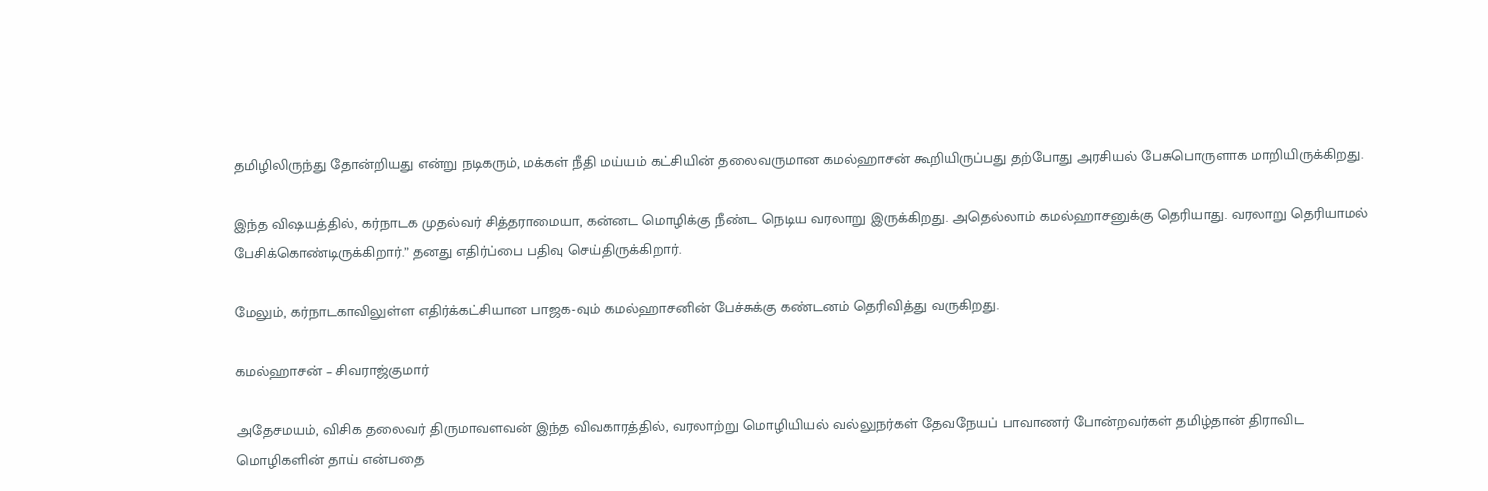தமிழிலிருந்து தோன்றியது என்று நடிகரும், மக்கள் நீதி மய்யம் கட்சியின் தலைவருமான கமல்ஹாசன் கூறியிருப்பது தற்போது அரசியல் பேசுபொருளாக மாறியிருக்கிறது.

இந்த விஷயத்தில், கர்நாடக முதல்வர் சித்தராமையா, கன்னட மொழிக்கு நீண்ட நெடிய வரலாறு இருக்கிறது. அதெல்லாம் கமல்ஹாசனுக்கு தெரியாது. வரலாறு தெரியாமல் பேசிக்கொண்டிருக்கிறார்.” தனது எதிர்ப்பை பதிவு செய்திருக்கிறார்.

மேலும், கர்நாடகாவிலுள்ள எதிர்க்கட்சியான பாஜக-வும் கமல்ஹாசனின் பேச்சுக்கு கண்டனம் தெரிவித்து வருகிறது.

கமல்ஹாசன் – சிவராஜ்குமார்

அதேசமயம், விசிக தலைவர் திருமாவளவன் இந்த விவகாரத்தில், வரலாற்று மொழியியல் வல்லுநர்கள் தேவநேயப் பாவாணர் போன்றவர்கள் தமிழ்தான் திராவிட மொழிகளின் தாய் என்பதை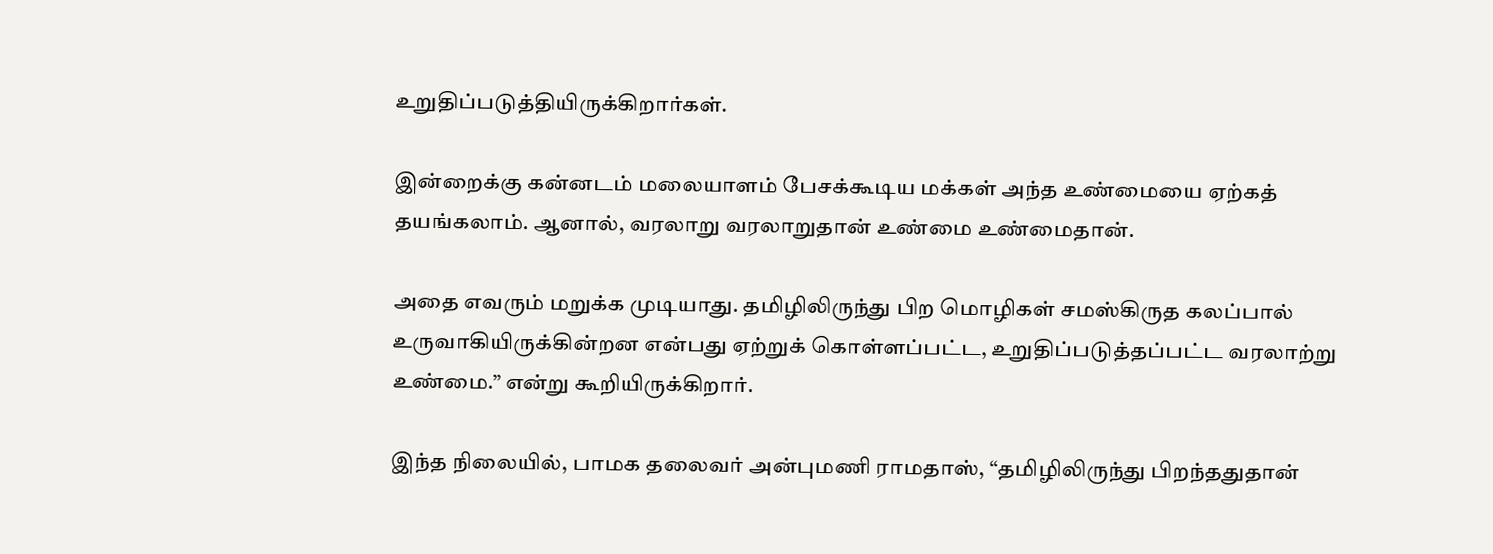உறுதிப்படுத்தியிருக்கிறார்கள்.

இன்றைக்கு கன்னடம் மலையாளம் பேசக்கூடிய மக்கள் அந்த உண்மையை ஏற்கத் தயங்கலாம். ஆனால், வரலாறு வரலாறுதான் உண்மை உண்மைதான்.

அதை எவரும் மறுக்க முடியாது. தமிழிலிருந்து பிற மொழிகள் சமஸ்கிருத கலப்பால் உருவாகியிருக்கின்றன என்பது ஏற்றுக் கொள்ளப்பட்ட, உறுதிப்படுத்தப்பட்ட வரலாற்று உண்மை.” என்று கூறியிருக்கிறார்.

இந்த நிலையில், பாமக தலைவர் அன்புமணி ராமதாஸ், “தமிழிலிருந்து பிறந்ததுதான்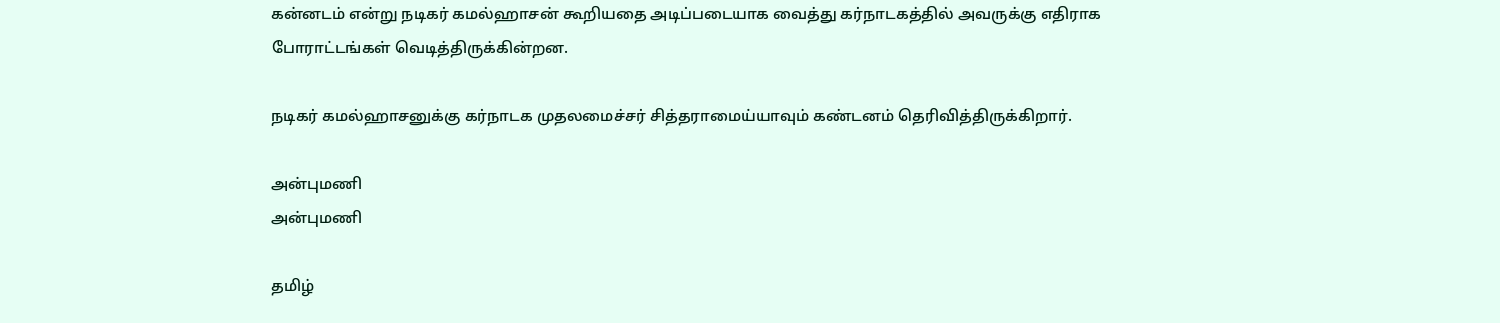கன்னடம் என்று நடிகர் கமல்ஹாசன் கூறியதை அடிப்படையாக வைத்து கர்நாடகத்தில் அவருக்கு எதிராக போராட்டங்கள் வெடித்திருக்கின்றன.

நடிகர் கமல்ஹாசனுக்கு கர்நாடக முதலமைச்சர் சித்தராமைய்யாவும் கண்டனம் தெரிவித்திருக்கிறார்.

அன்புமணி
அன்புமணி

தமிழ்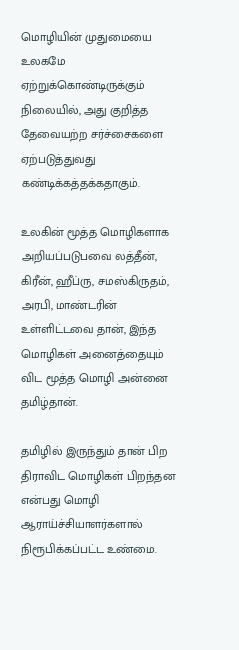மொழியின் முதுமையை உலகமே ஏற்றுக்கொண்டிருக்கும் நிலையில், அது குறித்த தேவையற்ற சர்ச்சைகளை ஏற்படுத்துவது கண்டிக்கத்தக்கதாகும்.

உலகின் மூத்த மொழிகளாக அறியப்படுபவை லத்தீன், கிரீன், ஹீப்ரு, சமஸ்கிருதம், அரபி, மாண்டரின் உள்ளிட்டவை தான், இந்த மொழிகள் அனைத்தையும் விட மூத்த மொழி அன்னை தமிழ்தான்.

தமிழில் இருந்தும் தான் பிற திராவிட மொழிகள் பிறந்தன என்பது மொழி ஆராய்ச்சியாளர்களால் நிரூபிக்கப்பட்ட உண்மை.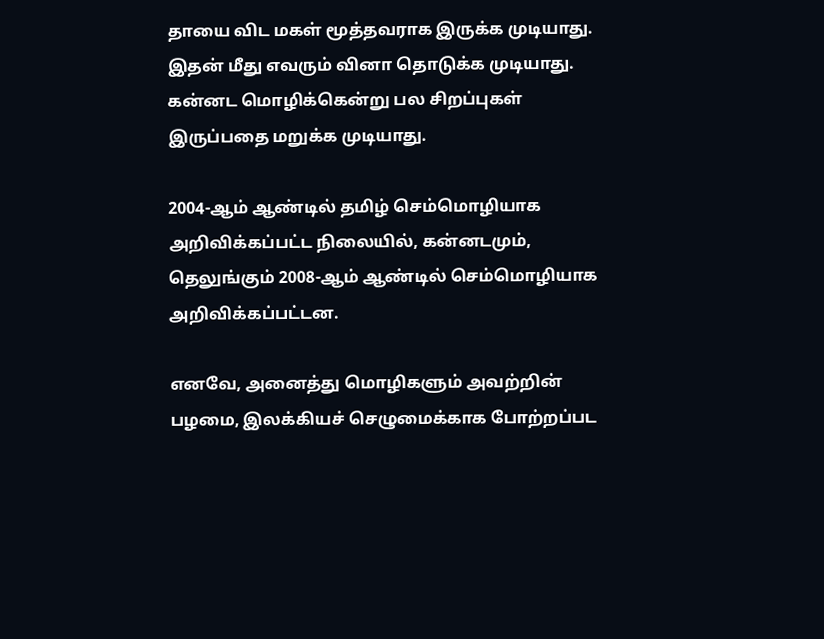தாயை விட மகள் மூத்தவராக இருக்க முடியாது. இதன் மீது எவரும் வினா தொடுக்க முடியாது. கன்னட மொழிக்கென்று பல சிறப்புகள் இருப்பதை மறுக்க முடியாது.

2004-ஆம் ஆண்டில் தமிழ் செம்மொழியாக அறிவிக்கப்பட்ட நிலையில், கன்னடமும், தெலுங்கும் 2008-ஆம் ஆண்டில் செம்மொழியாக அறிவிக்கப்பட்டன.

எனவே, அனைத்து மொழிகளும் அவற்றின் பழமை, இலக்கியச் செழுமைக்காக போற்றப்பட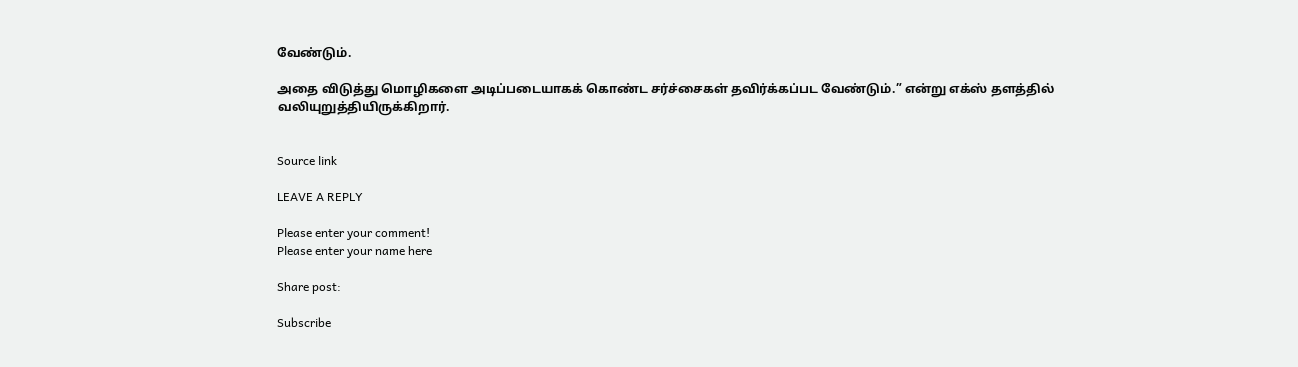வேண்டும்.

அதை விடுத்து மொழிகளை அடிப்படையாகக் கொண்ட சர்ச்சைகள் தவிர்க்கப்பட வேண்டும்.” என்று எக்ஸ் தளத்தில் வலியுறுத்தியிருக்கிறார்.


Source link

LEAVE A REPLY

Please enter your comment!
Please enter your name here

Share post:

Subscribe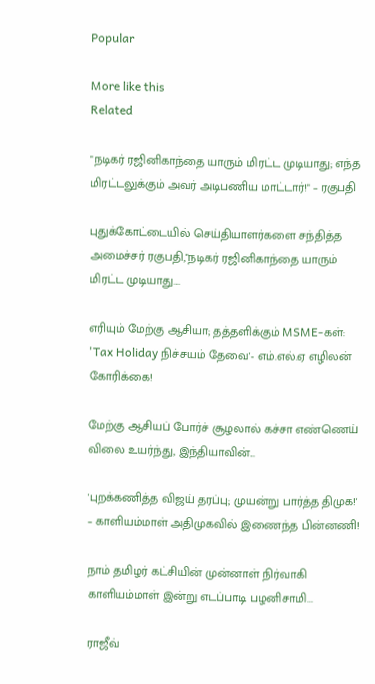Popular

More like this
Related

"நடிகர் ரஜினிகாந்தை யாரும் மிரட்ட முடியாது; எந்த மிரட்டலுக்கும் அவர் அடிபணிய மாட்டார்!" – ரகுபதி

புதுக்கோட்டையில் செய்தியாளர்களை சந்தித்த அமைச்சர் ரகுபதி,"நடிகர் ரஜினிகாந்தை யாரும் மிரட்ட முடியாது....

எரியும் மேற்கு ஆசியா; தத்தளிக்கும் MSME-கள்: 'Tax Holiday நிச்சயம் தேவை'- எம்.எல்.ஏ எழிலன் கோரிக்கை!

மேற்கு ஆசியப் போர்ச் சூழலால் கச்சா எண்ணெய் விலை உயர்ந்து, இந்தியாவின்...

'புறக்கணித்த விஜய் தரப்பு; முயன்று பார்த்த திமுக!' – காளியம்மாள் அதிமுகவில் இணைந்த பின்னணி!

நாம் தமிழர் கட்சியின் முன்னாள் நிர்வாகி காளியம்மாள் இன்று எடப்பாடி பழனிசாமி...

ராஜீவ்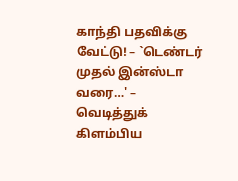காந்தி பதவிக்கு வேட்டு! – `டெண்டர் முதல் இன்ஸ்டா வரை…' – வெடித்துக் கிளம்பிய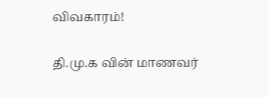விவகாரம்!

தி.மு.க வின் மாணவர்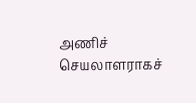அணிச் செயலாளராகச்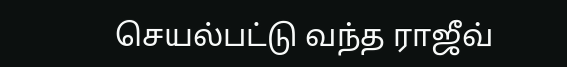செயல்பட்டு வந்த ராஜீவ்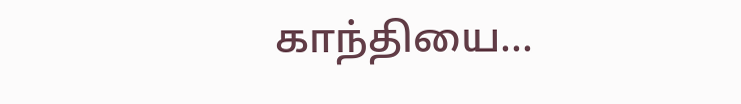காந்தியை...